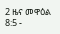2 ዜና መዋዕል 8:5 -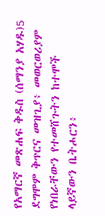የአማርኛ መጽሐፍ ቅዱስ (ሰማንያ አሃዱ)5 ደግሞም ቅጥርና መዝጊያ፥ መወርወሪያም የነበራቸውን የተመሸጉትን ከተሞች ላይኛውን ቤትሖርን፥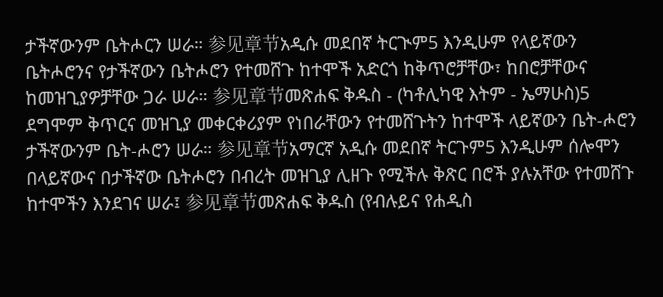ታችኛውንም ቤትሖርን ሠራ። 参见章节አዲሱ መደበኛ ትርጒም5 እንዲሁም የላይኛውን ቤትሖሮንና የታችኛውን ቤትሖሮን የተመሸጉ ከተሞች አድርጎ ከቅጥሮቻቸው፣ ከበሮቻቸውና ከመዝጊያዎቻቸው ጋራ ሠራ። 参见章节መጽሐፍ ቅዱስ - (ካቶሊካዊ እትም - ኤማሁስ)5 ደግሞም ቅጥርና መዝጊያ መቀርቀሪያም የነበራቸውን የተመሸጉትን ከተሞች ላይኛውን ቤት-ሖሮን ታችኛውንም ቤት-ሖሮን ሠራ። 参见章节አማርኛ አዲሱ መደበኛ ትርጉም5 እንዲሁም ሰሎሞን በላይኛውና በታችኛው ቤትሖሮን በብረት መዝጊያ ሊዘጉ የሚችሉ ቅጽር በሮች ያሉአቸው የተመሸጉ ከተሞችን እንደገና ሠራ፤ 参见章节መጽሐፍ ቅዱስ (የብሉይና የሐዲስ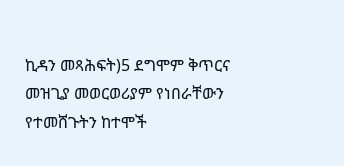ኪዳን መጻሕፍት)5 ደግሞም ቅጥርና መዝጊያ መወርወሪያም የነበራቸውን የተመሸጉትን ከተሞች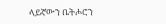ላይኛውን ቤትሖሮን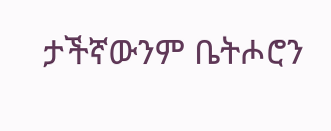ታችኛውንም ቤትሖሮን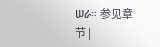ሠራ። 参见章节 |